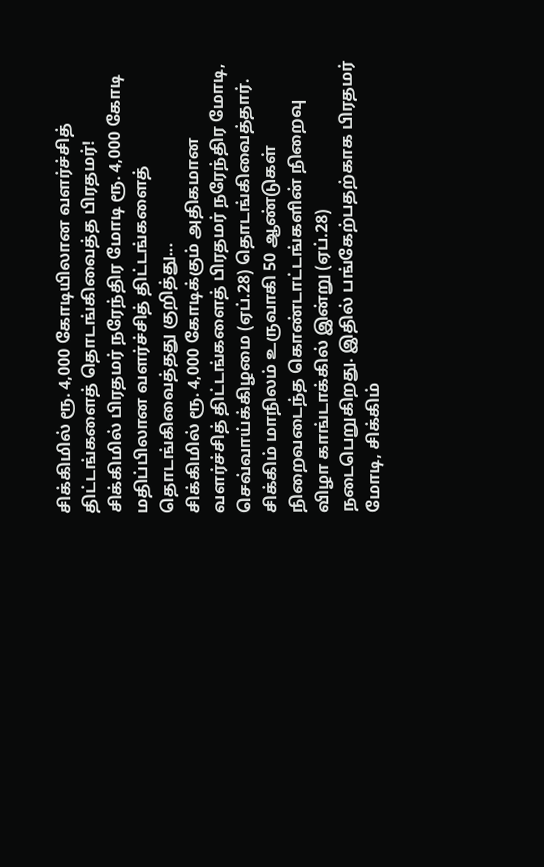சிக்கிமில் ரூ. 4,000 கோடியிலான வளர்ச்சித் திட்டங்களைத் தொடங்கிவைத்த பிரதமர்!
சிக்கிமில் பிரதமர் நரேந்திர மோடி ரூ. 4,000 கோடி மதிப்பிலான வளர்ச்சித் திட்டங்களைத் தொடங்கிவைத்தது குறித்து...
சிக்கிமில் ரூ. 4,000 கோடிக்கும் அதிகமான வளர்ச்சித் திட்டங்களைத் பிரதமர் நரேந்திர மோடி, செவ்வாய்க்கிழமை (ஏப்.28) தொடங்கிவைத்தார்.
சிக்கிம் மாநிலம் உருவாகி 50 ஆண்டுகள் நிறைவடைந்த கொண்டாட்டங்களின் நிறைவு விழா காங்டாக்கில் இன்று (ஏப்.28) நடைபெறுகிறது. இதில் பங்கேற்பதற்காக பிரதமர் மோடி, சிக்கிம்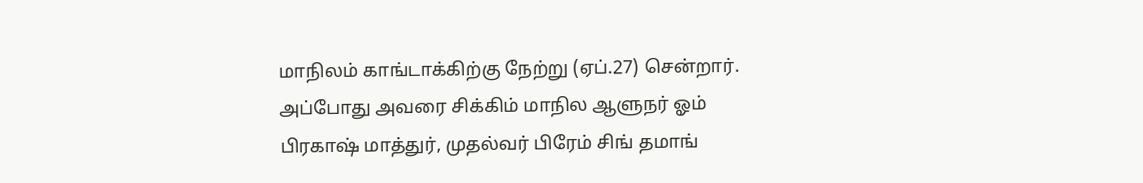மாநிலம் காங்டாக்கிற்கு நேற்று (ஏப்.27) சென்றார்.
அப்போது அவரை சிக்கிம் மாநில ஆளுநர் ஓம் பிரகாஷ் மாத்துர், முதல்வர் பிரேம் சிங் தமாங்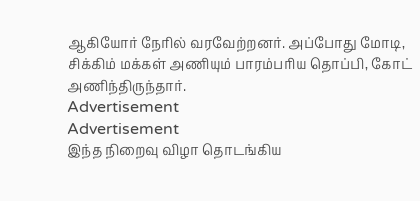ஆகியோர் நேரில் வரவேற்றனர். அப்போது மோடி, சிக்கிம் மக்கள் அணியும் பாரம்பரிய தொப்பி, கோட் அணிந்திருந்தார்.
Advertisement
Advertisement
இந்த நிறைவு விழா தொடங்கிய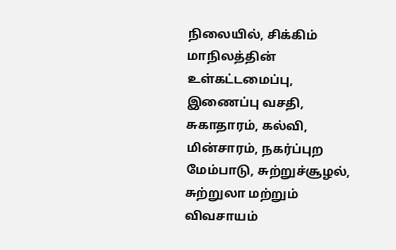நிலையில், சிக்கிம் மாநிலத்தின் உள்கட்டமைப்பு, இணைப்பு வசதி, சுகாதாரம், கல்வி, மின்சாரம், நகர்ப்புற மேம்பாடு, சுற்றுச்சூழல், சுற்றுலா மற்றும் விவசாயம்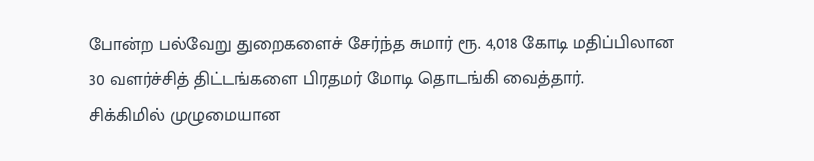போன்ற பல்வேறு துறைகளைச் சேர்ந்த சுமார் ரூ. 4,018 கோடி மதிப்பிலான 30 வளர்ச்சித் திட்டங்களை பிரதமர் மோடி தொடங்கி வைத்தார்.
சிக்கிமில் முழுமையான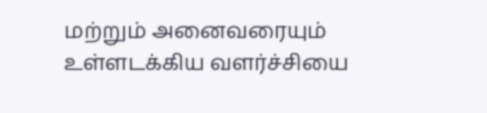மற்றும் அனைவரையும் உள்ளடக்கிய வளர்ச்சியை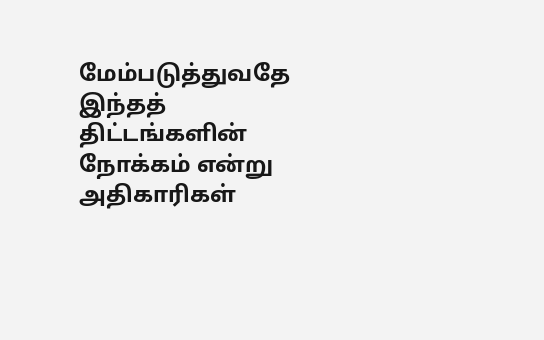மேம்படுத்துவதே இந்தத் திட்டங்களின் நோக்கம் என்று அதிகாரிகள்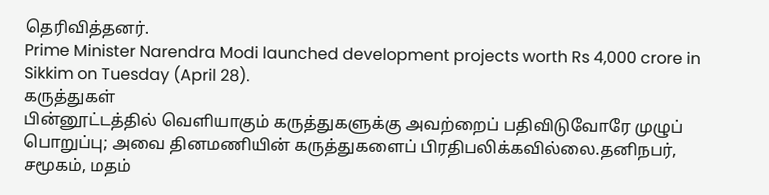தெரிவித்தனர்.
Prime Minister Narendra Modi launched development projects worth Rs 4,000 crore in Sikkim on Tuesday (April 28).
கருத்துகள்
பின்னூட்டத்தில் வெளியாகும் கருத்துகளுக்கு அவற்றைப் பதிவிடுவோரே முழுப் பொறுப்பு; அவை தினமணியின் கருத்துகளைப் பிரதிபலிக்கவில்லை.தனிநபர், சமூகம், மதம்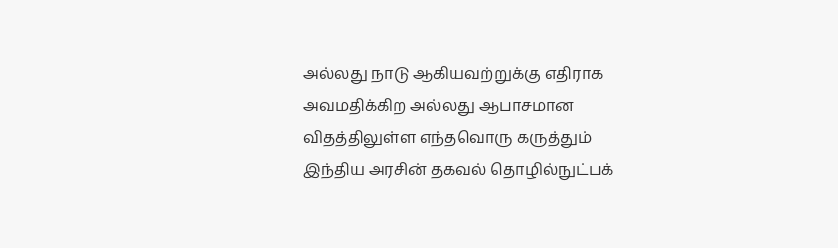அல்லது நாடு ஆகியவற்றுக்கு எதிராக அவமதிக்கிற அல்லது ஆபாசமான விதத்திலுள்ள எந்தவொரு கருத்தும் இந்திய அரசின் தகவல் தொழில்நுட்பக்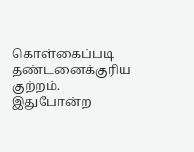கொள்கைப்படி தண்டனைக்குரிய குற்றம். இதுபோன்ற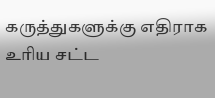கருத்துகளுக்கு எதிராக உரிய சட்ட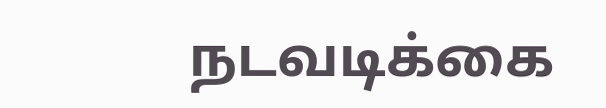நடவடிக்கை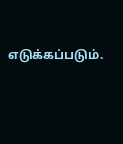எடுக்கப்படும்.